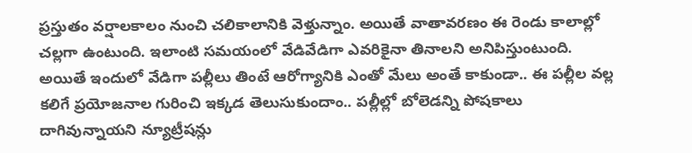ప్రస్తుతం వర్షాలకాలం నుంచి చలికాలానికి వెళ్తున్నాం. అయితే వాతావరణం ఈ రెండు కాలాల్లో చల్లగా ఉంటుంది. ఇలాంటి సమయంలో వేడివేడిగా ఎవరికైనా తినాలని అనిపిస్తుంటుంది. అయితే ఇందులో వేడిగా పల్లీలు తింటే ఆరోగ్యానికి ఎంతో మేలు అంతే కాకుండా.. ఈ పల్లీల వల్ల కలిగే ప్రయోజనాల గురించి ఇక్కడ తెలుసుకుందాం.. పల్లీల్లో బోలెడన్ని పోషకాలు దాగివున్నాయని న్యూట్రీషన్లు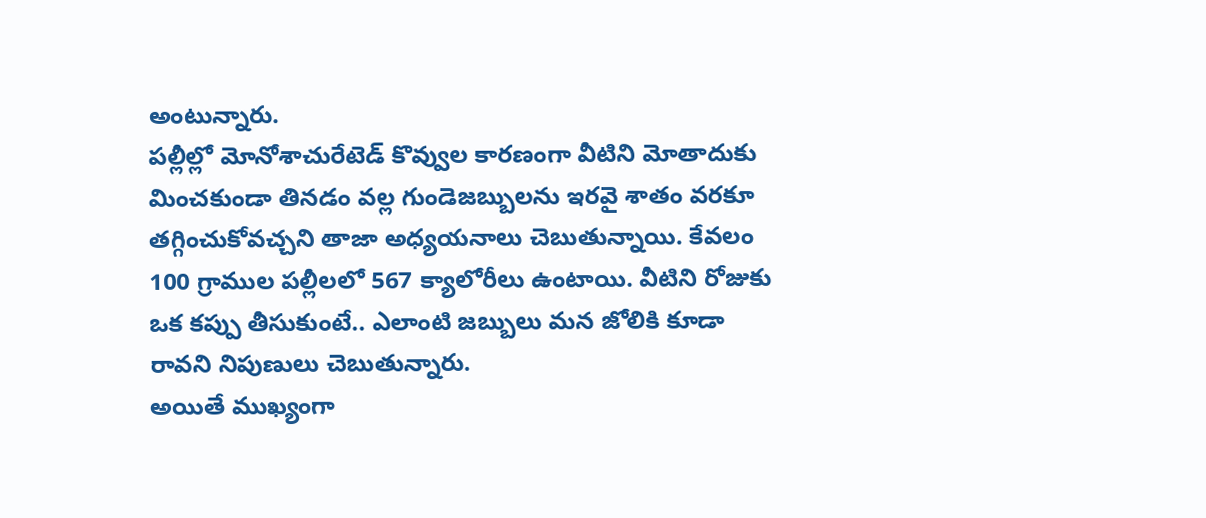అంటున్నారు.
పల్లీల్లో మోనోశాచురేటెడ్ కొవ్వుల కారణంగా వీటిని మోతాదుకు మించకుండా తినడం వల్ల గుండెజబ్బులను ఇరవై శాతం వరకూ తగ్గించుకోవచ్చని తాజా అధ్యయనాలు చెబుతున్నాయి. కేవలం 100 గ్రాముల పల్లీలలో 567 క్యాలోరీలు ఉంటాయి. వీటిని రోజుకు ఒక కప్పు తీసుకుంటే.. ఎలాంటి జబ్బులు మన జోలికి కూడా రావని నిపుణులు చెబుతున్నారు.
అయితే ముఖ్యంగా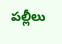పల్లీలు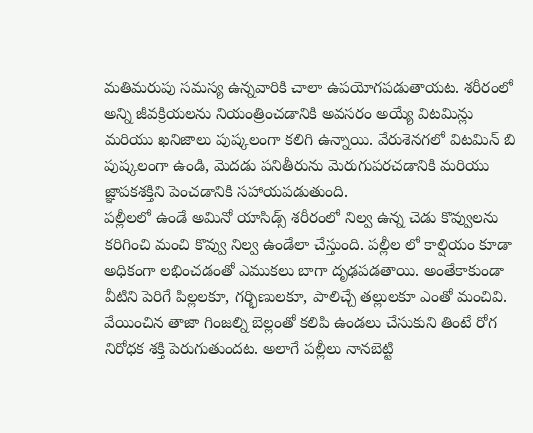మతిమరుపు సమస్య ఉన్నవారికి చాలా ఉపయోగపడుతాయట. శరీరంలో అన్ని జీవక్రియలను నియంత్రించడానికి అవసరం అయ్యే విటమిన్లు మరియు ఖనిజాలు పుష్కలంగా కలిగి ఉన్నాయి. వేరుశెనగలో విటమిన్ బి పుష్కలంగా ఉండి, మెదడు పనితీరును మెరుగుపరచడానికి మరియు జ్ఞాపకశక్తిని పెంచడానికి సహాయపడుతుంది.
పల్లీలలో ఉండే అమినో యాసిడ్స్ శరీరంలో నిల్వ ఉన్న చెడు కొవ్వులను కరిగించి మంచి కొవ్వు నిల్వ ఉండేలా చేస్తుంది. పల్లీల లో కాల్షియం కూడా అధికంగా లభించడంతో ఎముకలు బాగా దృఢపడతాయి. అంతేకాకుండా వీటిని పెరిగే పిల్లలకూ, గర్భిణులకూ, పాలిచ్చే తల్లులకూ ఎంతో మంచివి. వేయించిన తాజా గింజల్ని బెల్లంతో కలిపి ఉండలు చేసుకుని తింటే రోగ నిరోధక శక్తి పెరుగుతుందట. అలాగే పల్లీలు నానబెట్టి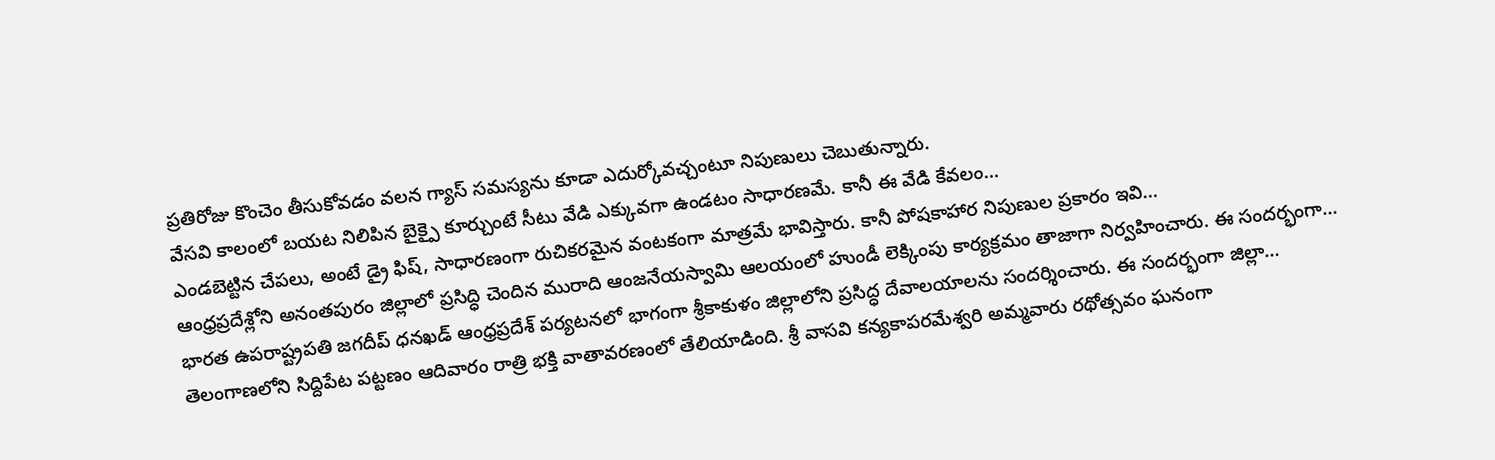ప్రతిరోజు కొంచెం తీసుకోవడం వలన గ్యాస్ సమస్యను కూడా ఎదుర్కోవచ్చంటూ నిపుణులు చెబుతున్నారు.
వేసవి కాలంలో బయట నిలిపిన బైక్పై కూర్చుంటే సీటు వేడి ఎక్కువగా ఉండటం సాధారణమే. కానీ ఈ వేడి కేవలం…
ఎండబెట్టిన చేపలు, అంటే డ్రై ఫిష్, సాధారణంగా రుచికరమైన వంటకంగా మాత్రమే భావిస్తారు. కానీ పోషకాహార నిపుణుల ప్రకారం ఇవి…
ఆంధ్రప్రదేశ్లోని అనంతపురం జిల్లాలో ప్రసిద్ధి చెందిన మురాది ఆంజనేయస్వామి ఆలయంలో హుండీ లెక్కింపు కార్యక్రమం తాజాగా నిర్వహించారు. ఈ సందర్భంగా…
భారత ఉపరాష్ట్రపతి జగదీప్ ధనఖడ్ ఆంధ్రప్రదేశ్ పర్యటనలో భాగంగా శ్రీకాకుళం జిల్లాలోని ప్రసిద్ధ దేవాలయాలను సందర్శించారు. ఈ సందర్భంగా జిల్లా…
తెలంగాణలోని సిద్దిపేట పట్టణం ఆదివారం రాత్రి భక్తి వాతావరణంలో తేలియాడింది. శ్రీ వాసవి కన్యకాపరమేశ్వరి అమ్మవారు రథోత్సవం ఘనంగా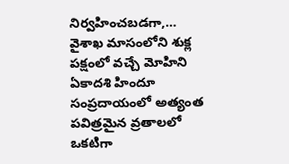నిర్వహించబడగా,…
వైశాఖ మాసంలోని శుక్ల పక్షంలో వచ్చే మోహిని ఏకాదశి హిందూ సంప్రదాయంలో అత్యంత పవిత్రమైన వ్రతాలలో ఒకటిగా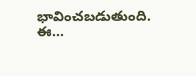భావించబడుతుంది. ఈ…